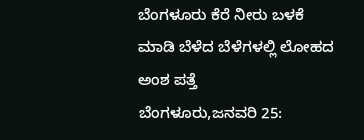ಬೆಂಗಳೂರು ಕೆರೆ ನೀರು ಬಳಕೆ ಮಾಡಿ ಬೆಳೆದ ಬೆಳೆಗಳಲ್ಲಿ ಲೋಹದ ಅಂಶ ಪತ್ತೆ
ಬೆಂಗಳೂರು,ಜನವರಿ 25: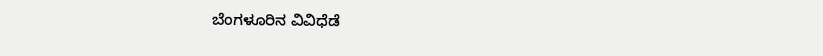ಬೆಂಗಳೂರಿನ ವಿವಿಧೆಡೆ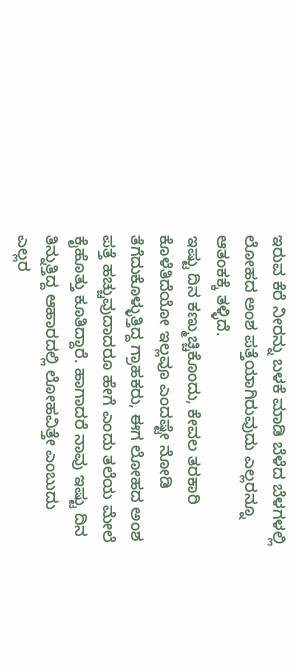ಇರುವ ಕೆರೆ ನೀರನ್ನು ಬಳಕೆ ಮಾಡಿ ಬೆಳೆದ ಬೆಳಗಳಲ್ಲಿ ಲೋಹದ ಅಂಶ ಪತ್ತೆಯಾಗಿರುವುದು ಎಲ್ಲರನ್ನೂ ಆತಂಕಕ್ಕೆ ತಳ್ಳಿದೆ.
ಇಷ್ಟು ದಿನ ಕಣ್ಮುಚ್ಚಿಕೊಂದು, ಕೇವಲ ತರಕಾರಿ ಕೊಳೆತಿದೆಯೋ ಇಲ್ಲವೂ ಎಂದಷ್ಟೇ ನೋಡಿ ತೆಗೆದುಕೊಳ್ಳುತ್ತಿದ್ದ ಗ್ರಾಹಕರು, ಈಗ ಲೋಹದ ಅಂಶ ಪತ್ತೆ ಹಚ್ಚುವುದಾದರೂ ಹೇಗೆ ಎಂದು ತಲೆಯ ಮೇಲೆ ಕೈಹೊತ್ತು ಕೂತಿದ್ದಾರೆ. ಹಾಗಾದರೆ ನಾವು ಇಷ್ಟು ದಿನ ತಿನ್ನುತ್ತಿದ್ದ ಆಹಾರದಲ್ಲಿ ಲೋಹವಿತ್ತೇ ಎಂಬುದು ಎಲ್ಲರ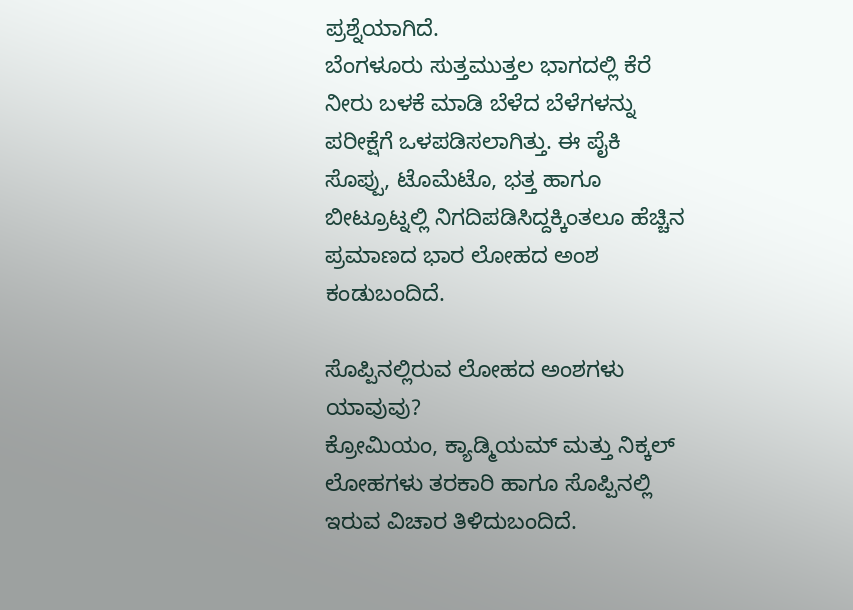ಪ್ರಶ್ನೆಯಾಗಿದೆ.
ಬೆಂಗಳೂರು ಸುತ್ತಮುತ್ತಲ ಭಾಗದಲ್ಲಿ ಕೆರೆ ನೀರು ಬಳಕೆ ಮಾಡಿ ಬೆಳೆದ ಬೆಳೆಗಳನ್ನು ಪರೀಕ್ಷೆಗೆ ಒಳಪಡಿಸಲಾಗಿತ್ತು. ಈ ಪೈಕಿ ಸೊಪ್ಪು, ಟೊಮೆಟೊ, ಭತ್ತ ಹಾಗೂ ಬೀಟ್ರೂಟ್ನಲ್ಲಿ ನಿಗದಿಪಡಿಸಿದ್ದಕ್ಕಿಂತಲೂ ಹೆಚ್ಚಿನ ಪ್ರಮಾಣದ ಭಾರ ಲೋಹದ ಅಂಶ ಕಂಡುಬಂದಿದೆ.

ಸೊಪ್ಪಿನಲ್ಲಿರುವ ಲೋಹದ ಅಂಶಗಳು ಯಾವುವು?
ಕ್ರೋಮಿಯಂ, ಕ್ಯಾಡ್ಮಿಯಮ್ ಮತ್ತು ನಿಕ್ಕಲ್ ಲೋಹಗಳು ತರಕಾರಿ ಹಾಗೂ ಸೊಪ್ಪಿನಲ್ಲಿ ಇರುವ ವಿಚಾರ ತಿಳಿದುಬಂದಿದೆ.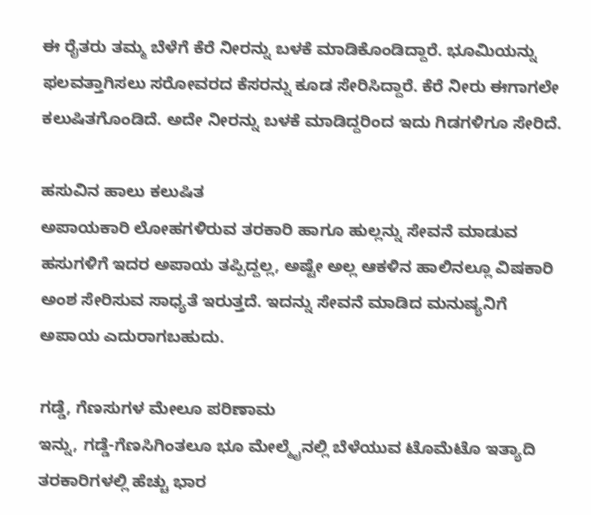ಈ ರೈತರು ತಮ್ಮ ಬೆಳೆಗೆ ಕೆರೆ ನೀರನ್ನು ಬಳಕೆ ಮಾಡಿಕೊಂಡಿದ್ದಾರೆ. ಭೂಮಿಯನ್ನು ಫಲವತ್ತಾಗಿಸಲು ಸರೋವರದ ಕೆಸರನ್ನು ಕೂಡ ಸೇರಿಸಿದ್ದಾರೆ. ಕೆರೆ ನೀರು ಈಗಾಗಲೇ ಕಲುಷಿತಗೊಂಡಿದೆ. ಅದೇ ನೀರನ್ನು ಬಳಕೆ ಮಾಡಿದ್ದರಿಂದ ಇದು ಗಿಡಗಳಿಗೂ ಸೇರಿದೆ.

ಹಸುವಿನ ಹಾಲು ಕಲುಷಿತ
ಅಪಾಯಕಾರಿ ಲೋಹಗಳಿರುವ ತರಕಾರಿ ಹಾಗೂ ಹುಲ್ಲನ್ನು ಸೇವನೆ ಮಾಡುವ ಹಸುಗಳಿಗೆ ಇದರ ಅಪಾಯ ತಪ್ಪಿದ್ದಲ್ಲ, ಅಷ್ಟೇ ಅಲ್ಲ ಆಕಳಿನ ಹಾಲಿನಲ್ಲೂ ವಿಷಕಾರಿ ಅಂಶ ಸೇರಿಸುವ ಸಾಧ್ಯತೆ ಇರುತ್ತದೆ. ಇದನ್ನು ಸೇವನೆ ಮಾಡಿದ ಮನುಷ್ಯನಿಗೆ ಅಪಾಯ ಎದುರಾಗಬಹುದು.

ಗಡ್ಡೆ, ಗೆಣಸುಗಳ ಮೇಲೂ ಪರಿಣಾಮ
ಇನ್ನು, ಗಡ್ಡೆ-ಗೆಣಸಿಗಿಂತಲೂ ಭೂ ಮೇಲ್ಮೈನಲ್ಲಿ ಬೆಳೆಯುವ ಟೊಮೆಟೊ ಇತ್ಯಾದಿ ತರಕಾರಿಗಳಲ್ಲಿ ಹೆಚ್ಚು ಭಾರ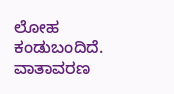ಲೋಹ ಕಂಡುಬಂದಿದೆ. ವಾತಾವರಣ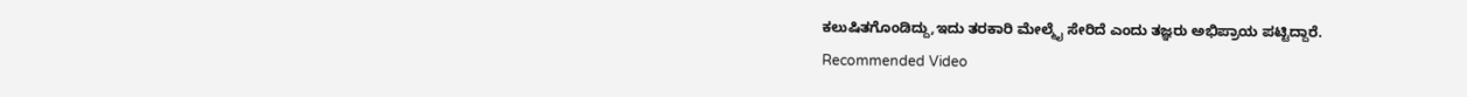ಕಲುಷಿತಗೊಂಡಿದ್ದು,ಇದು ತರಕಾರಿ ಮೇಲ್ಮೈ ಸೇರಿದೆ ಎಂದು ತಜ್ಞರು ಅಭಿಪ್ರಾಯ ಪಟ್ಟಿದ್ದಾರೆ.
Recommended Video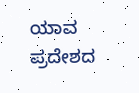ಯಾವ ಪ್ರದೇಶದ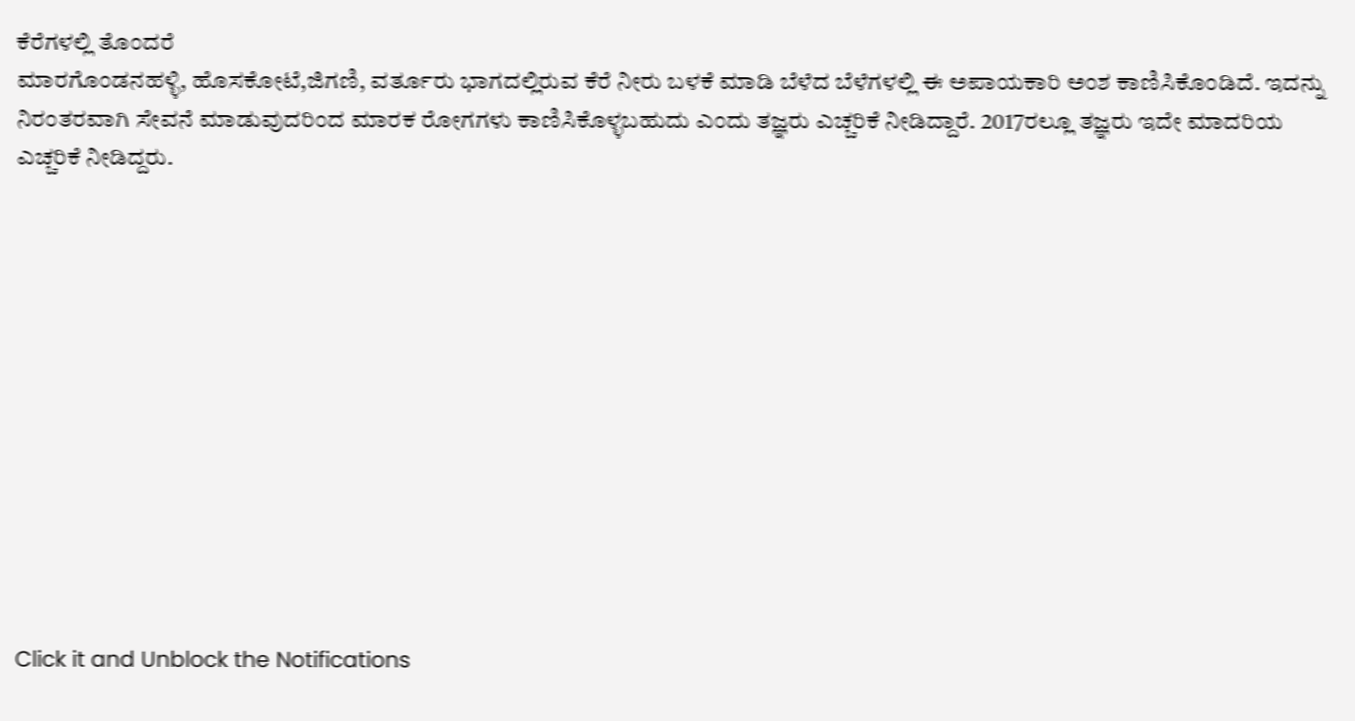ಕೆರೆಗಳಲ್ಲಿ ತೊಂದರೆ
ಮಾರಗೊಂಡನಹಳ್ಳಿ, ಹೊಸಕೋಟೆ,ಜಿಗಣಿ, ವರ್ತೂರು ಭಾಗದಲ್ಲಿರುವ ಕೆರೆ ನೀರು ಬಳಕೆ ಮಾಡಿ ಬೆಳೆದ ಬೆಳೆಗಳಲ್ಲಿ ಈ ಅಪಾಯಕಾರಿ ಅಂಶ ಕಾಣಿಸಿಕೊಂಡಿದೆ. ಇದನ್ನು ನಿರಂತರವಾಗಿ ಸೇವನೆ ಮಾಡುವುದರಿಂದ ಮಾರಕ ರೋಗಗಳು ಕಾಣಿಸಿಕೊಳ್ಳಬಹುದು ಎಂದು ತಜ್ಞರು ಎಚ್ಚರಿಕೆ ನೀಡಿದ್ದಾರೆ. 2017ರಲ್ಲೂ ತಜ್ಞರು ಇದೇ ಮಾದರಿಯ ಎಚ್ಚರಿಕೆ ನೀಡಿದ್ದರು.












Click it and Unblock the Notifications